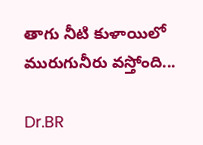తాగు నీటి కుళాయిలో మురుగునీరు వస్తోంది...

Dr.BR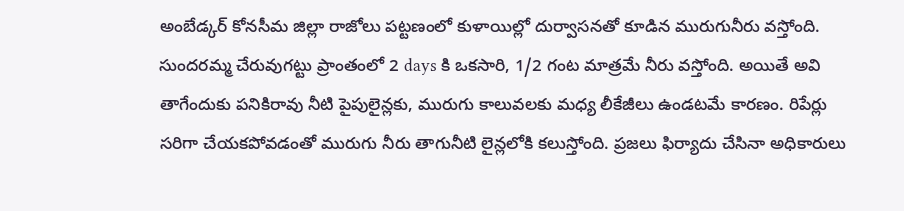అంబేడ్కర్ కోనసీమ జిల్లా రాజోలు పట్టణంలో కుళాయిల్లో దుర్వాసనతో కూడిన మురుగునీరు వస్తోంది. సుందరమ్మ చేరువుగట్టు ప్రాంతంలో 2 days కి ఒకసారి, 1/2 గంట మాత్రమే నీరు వస్తోంది. అయితే అవి తాగేందుకు పనికిరావు నీటి పైపులైన్లకు, మురుగు కాలువలకు మధ్య లీకేజీలు ఉండటమే కారణం. రిపేర్లు సరిగా చేయకపోవడంతో మురుగు నీరు తాగునీటి లైన్లలోకి కలుస్తోంది. ప్రజలు ఫిర్యాదు చేసినా అధికారులు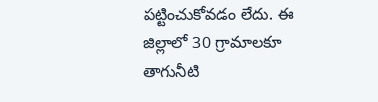పట్టించుకోవడం లేదు. ఈ జిల్లాలో 30 గ్రామాలకూ తాగునీటి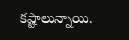కష్టాలున్నాయి.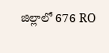జిల్లాలో 676 RO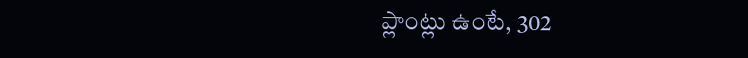ప్లాంట్లు ఉంటే, 302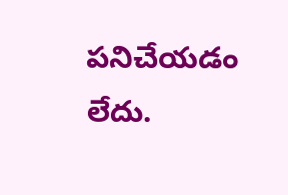పనిచేయడం లేదు.